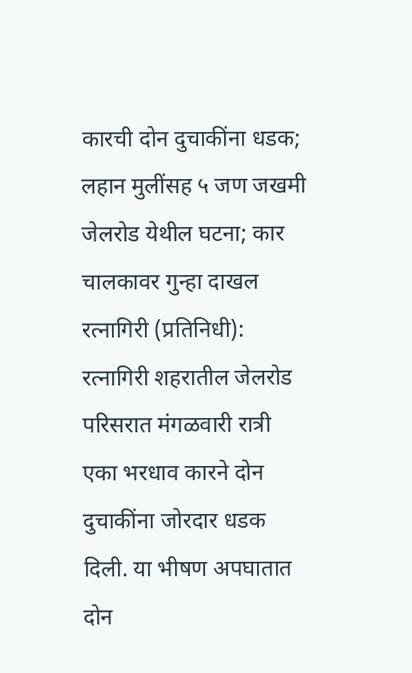कारची दोन दुचाकींना धडक; लहान मुलींसह ५ जण जखमी
जेलरोड येथील घटना; कार चालकावर गुन्हा दाखल
रत्नागिरी (प्रतिनिधी):
रत्नागिरी शहरातील जेलरोड परिसरात मंगळवारी रात्री एका भरधाव कारने दोन दुचाकींना जोरदार धडक दिली. या भीषण अपघातात दोन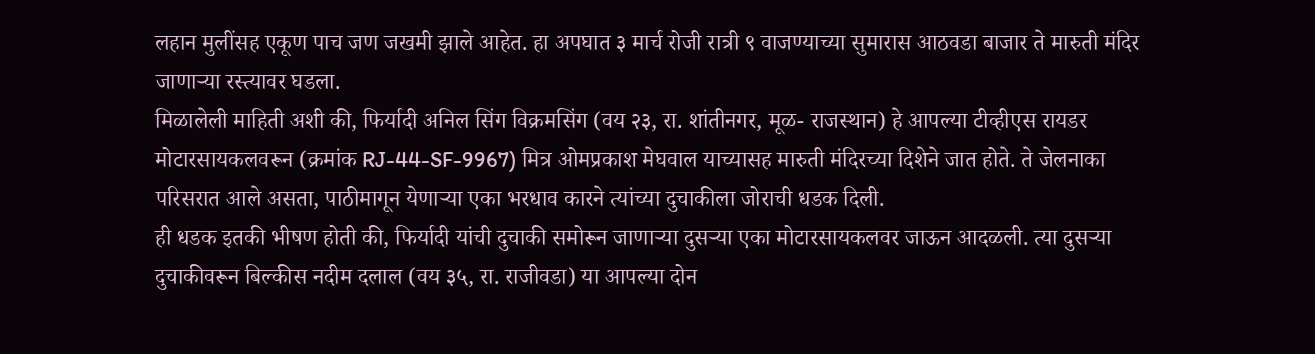लहान मुलींसह एकूण पाच जण जखमी झाले आहेत. हा अपघात ३ मार्च रोजी रात्री ९ वाजण्याच्या सुमारास आठवडा बाजार ते मारुती मंदिर जाणाऱ्या रस्त्यावर घडला.
मिळालेली माहिती अशी की, फिर्यादी अनिल सिंग विक्रमसिंग (वय २३, रा. शांतीनगर, मूळ- राजस्थान) हे आपल्या टीव्हीएस रायडर मोटारसायकलवरून (क्रमांक RJ-44-SF-9967) मित्र ओमप्रकाश मेघवाल याच्यासह मारुती मंदिरच्या दिशेने जात होते. ते जेलनाका परिसरात आले असता, पाठीमागून येणाऱ्या एका भरधाव कारने त्यांच्या दुचाकीला जोराची धडक दिली.
ही धडक इतकी भीषण होती की, फिर्यादी यांची दुचाकी समोरून जाणाऱ्या दुसऱ्या एका मोटारसायकलवर जाऊन आदळली. त्या दुसऱ्या दुचाकीवरून बिल्कीस नदीम दलाल (वय ३५, रा. राजीवडा) या आपल्या दोन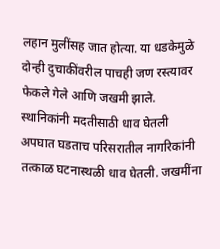लहान मुलींसह जात होत्या. या धडकेमुळे दोन्ही दुचाकींवरील पाचही जण रस्त्यावर फेकले गेले आणि जखमी झाले.
स्थानिकांनी मदतीसाठी धाव घेतली
अपघात घडताच परिसरातील नागरिकांनी तत्काळ घटनास्थळी धाव घेतली. जखमींना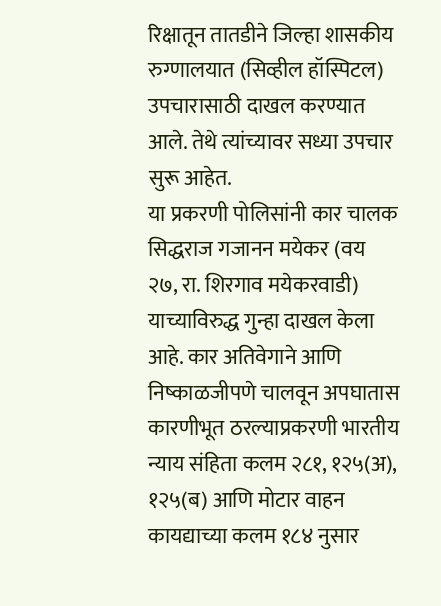रिक्षातून तातडीने जिल्हा शासकीय रुग्णालयात (सिव्हील हॉस्पिटल) उपचारासाठी दाखल करण्यात आले. तेथे त्यांच्यावर सध्या उपचार सुरू आहेत.
या प्रकरणी पोलिसांनी कार चालक सिद्धराज गजानन मयेकर (वय २७, रा. शिरगाव मयेकरवाडी) याच्याविरुद्ध गुन्हा दाखल केला आहे. कार अतिवेगाने आणि निष्काळजीपणे चालवून अपघातास कारणीभूत ठरल्याप्रकरणी भारतीय न्याय संहिता कलम २८१, १२५(अ), १२५(ब) आणि मोटार वाहन कायद्याच्या कलम १८४ नुसार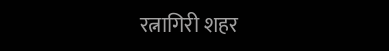रत्नागिरी शहर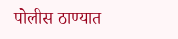पोलीस ठाण्यात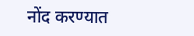नोंद करण्यात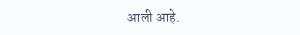आली आहे.